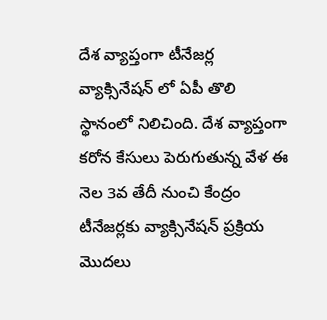దేశ వ్యాప్తంగా టీనేజర్ల వ్యాక్సినేషన్ లో ఏపీ తొలి స్థానంలో నిలిచింది. దేశ వ్యాప్తంగా కరోన కేసులు పెరుగుతున్న వేళ ఈ నెల 3వ తేదీ నుంచి కేంద్రం టీనేజర్లకు వ్యాక్సినేషన్ ప్రక్రియ మొదలు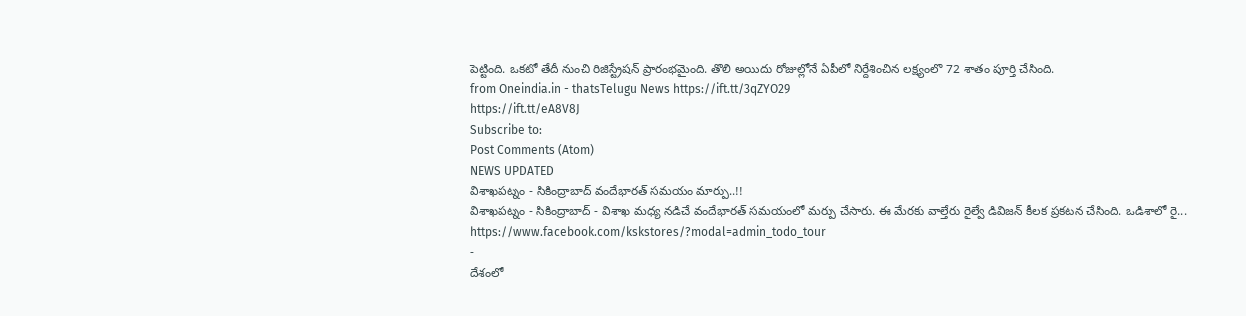పెట్టింది. ఒకటో తేదీ నుంచి రిజిస్ట్రేషన్ ప్రారంభమైంది. తొలి అయిదు రోజుల్లోనే ఏపీలో నిర్దేశించిన లక్ష్యంలొ 72 శాతం పూర్తి చేసింది.
from Oneindia.in - thatsTelugu News https://ift.tt/3qZYO29
https://ift.tt/eA8V8J
Subscribe to:
Post Comments (Atom)
NEWS UPDATED
విశాఖపట్నం - సికింద్రాబాద్ వందేభారత్ సమయం మార్పు..!!
విశాఖపట్నం - సికింద్రాబాద్ - విశాఖ మధ్య నడిచే వందేభారత్ సమయంలో మర్పు చేసారు. ఈ మేరకు వాల్తేరు రైల్వే డివిజన్ కీలక ప్రకటన చేసింది. ఒడిశాలో రై...
https://www.facebook.com/kskstores/?modal=admin_todo_tour
-
దేశంలో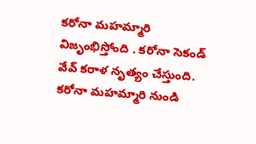కరోనా మహమ్మారి విజృంభిస్తోంది . కరోనా సెకండ్ వేవ్ కరాళ నృత్యం చేస్తుంది. కరోనా మహమ్మారి నుండి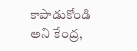కాపాడుకోండి అని కేంద్ర,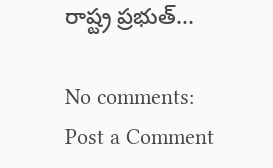రాష్ట్ర ప్రభుత్...

No comments:
Post a Comment